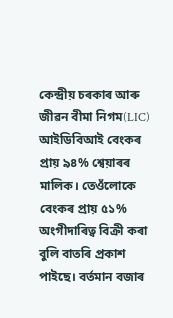কেন্দ্ৰীয় চৰকাৰ আৰু জীৱন বীমা নিগম(LIC) আইডিবিআই বেংকৰ প্ৰায় ৯৪% শ্বেয়াৰৰ মালিক। তেওঁলোকে বেংকৰ প্ৰায় ৫১% অংগীদাৰিত্ব বিক্ৰী কৰা বুলি বাতৰি প্ৰকাশ পাইছে। বৰ্তমান বজাৰ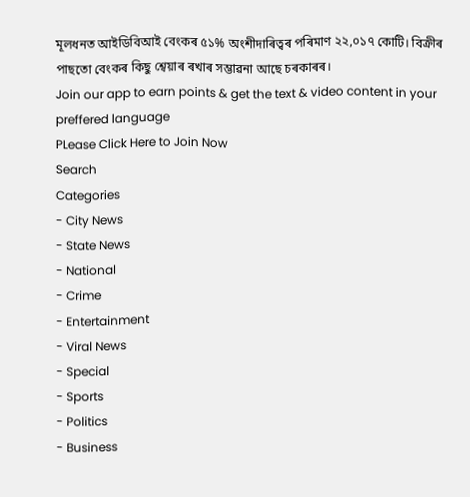মূলধনত আইডিবিআই বেংকৰ ৫১% অংশীদাৰিত্বৰ পৰিমাণ ২২,০১৭ কোটি। বিক্ৰীৰ পাছতো বেংকৰ কিছু শ্বেয়াৰ ৰখাৰ সম্ভাৱনা আছে চৰকাৰৰ।
Join our app to earn points & get the text & video content in your preffered language
PLease Click Here to Join Now
Search
Categories
- City News
- State News
- National
- Crime
- Entertainment
- Viral News
- Special
- Sports
- Politics
- Business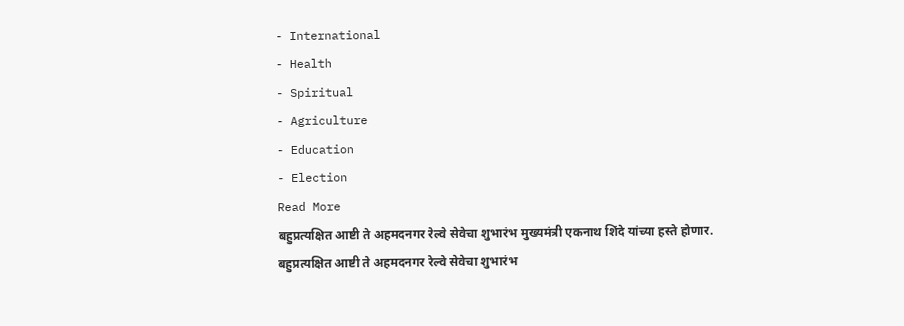- International
- Health
- Spiritual
- Agriculture
- Education
- Election
Read More
बहुप्रत्यक्षित आष्टी ते अहमदनगर रेल्वे सेवेचा शुभारंभ मुख्यमंत्री एकनाथ शिंदे यांच्या हस्ते होणार.
बहुप्रत्यक्षित आष्टी ते अहमदनगर रेल्वे सेवेचा शुभारंभ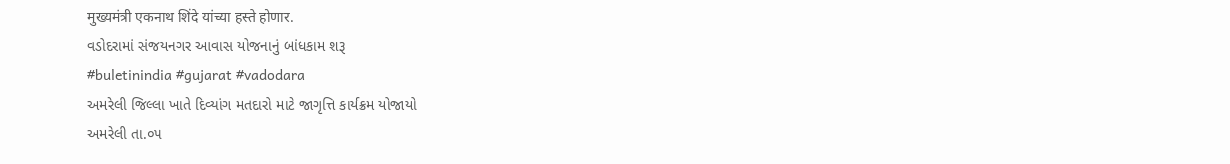मुख्यमंत्री एकनाथ शिंदे यांच्या हस्ते होणार.
વડોદરામાં સંજયનગર આવાસ યોજનાનું બાંધકામ શરૂ
#buletinindia #gujarat #vadodara
અમરેલી જિલ્લા ખાતે દિવ્યાંગ મતદારો માટે જાગૃત્તિ કાર્યક્રમ યોજાયો
અમરેલી તા.૦૫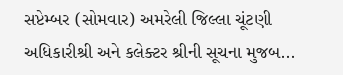સપ્ટેમ્બર (સોમવાર) અમરેલી જિલ્લા ચૂંટણી અધિકારીશ્રી અને કલેક્ટર શ્રીની સૂચના મુજબ...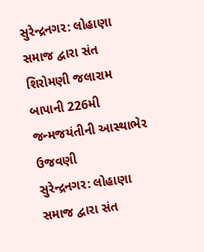સુરેન્દ્રનગર: લોહાણા સમાજ દ્વારા સંત શિરોમણી જલારામ બાપાની 226મી જન્મજયંતીની આસ્થાભેર ઉજવણી
સુરેન્દ્રનગર: લોહાણા સમાજ દ્વારા સંત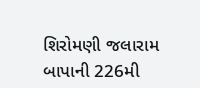શિરોમણી જલારામ બાપાની 226મી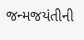જન્મજયંતીની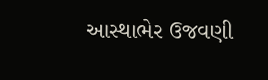આસ્થાભેર ઉજવણી